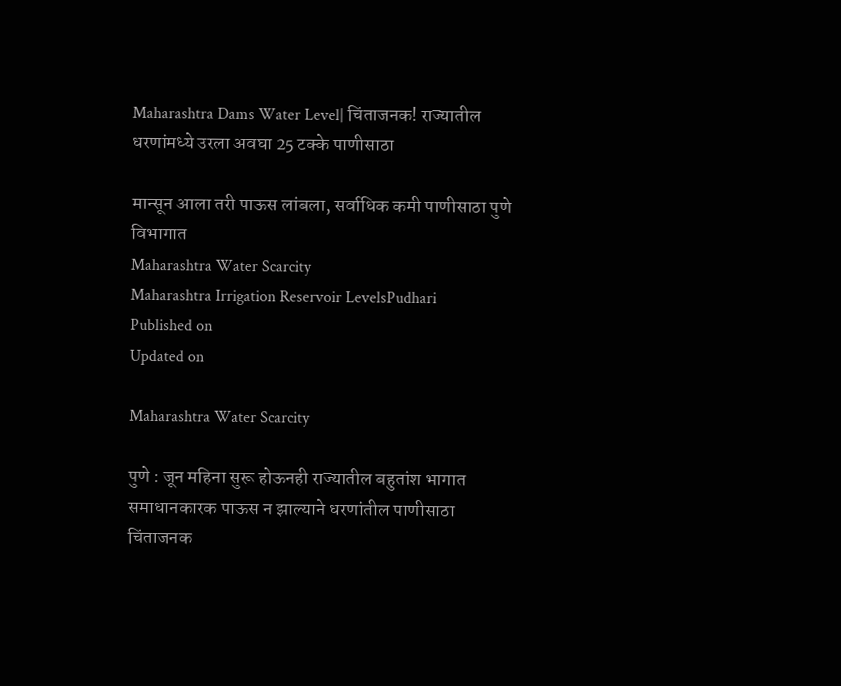Maharashtra Dams Water Level| चिंताजनक! राज्यातील धरणांमध्ये उरला अवघा 25 टक्के पाणीसाठा

मान्सून आला तरी पाऊस लांबला, सर्वाधिक कमी पाणीसाठा पुणे विभागात
Maharashtra Water Scarcity
Maharashtra Irrigation Reservoir LevelsPudhari
Published on
Updated on

Maharashtra Water Scarcity

पुणे : जून महिना सुरू होऊनही राज्यातील बहुतांश भागात समाधानकारक पाऊस न झाल्याने धरणांतील पाणीसाठा चिंताजनक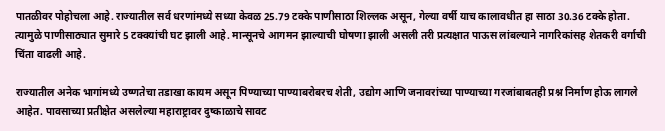पातळीवर पोहोचला आहे. राज्यातील सर्व धरणांमध्ये सध्या केवळ 25.79 टक्के पाणीसाठा शिल्लक असून, गेल्या वर्षी याच कालावधीत हा साठा 30.36 टक्के होता. त्यामुळे पाणीसाठ्यात सुमारे 5 टक्क्यांची घट झाली आहे. मान्सूनचे आगमन झाल्याची घोषणा झाली असली तरी प्रत्यक्षात पाऊस लांबल्याने नागरिकांसह शेतकरी वर्गाची चिंता वाढली आहे.

राज्यातील अनेक भागांमध्ये उष्णतेचा तडाखा कायम असून पिण्याच्या पाण्याबरोबरच शेती, उद्योग आणि जनावरांच्या पाण्याच्या गरजांबाबतही प्रश्न निर्माण होऊ लागले आहेत. पावसाच्या प्रतीक्षेत असलेल्या महाराष्ट्रावर दुष्काळाचे सावट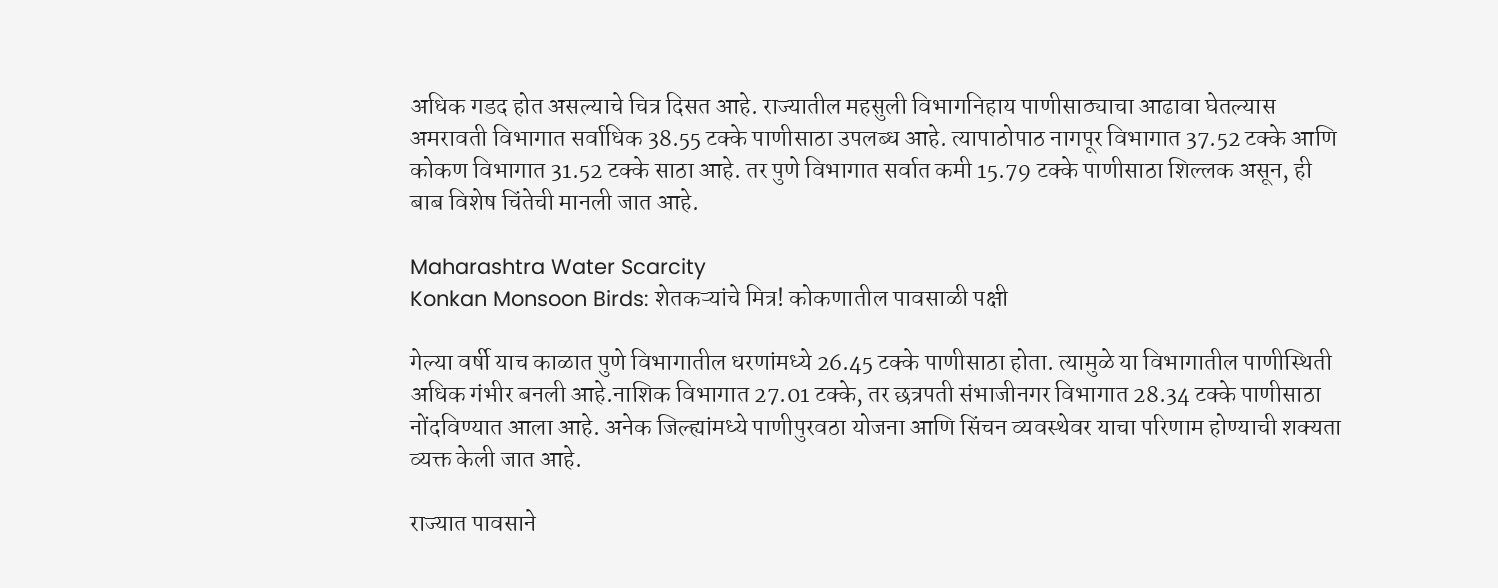अधिक गडद होत असल्याचे चित्र दिसत आहे. राज्यातील महसुली विभागनिहाय पाणीसाठ्याचा आढावा घेतल्यास अमरावती विभागात सर्वाधिक 38.55 टक्के पाणीसाठा उपलब्ध आहे. त्यापाठोपाठ नागपूर विभागात 37.52 टक्के आणि कोकण विभागात 31.52 टक्के साठा आहे. तर पुणे विभागात सर्वात कमी 15.79 टक्के पाणीसाठा शिल्लक असून, ही बाब विशेष चिंतेची मानली जात आहे.

Maharashtra Water Scarcity
Konkan Monsoon Birds: शेतकऱ्यांचे मित्र! कोकणातील पावसाळी पक्षी

गेल्या वर्षी याच काळात पुणे विभागातील धरणांमध्ये 26.45 टक्के पाणीसाठा होता. त्यामुळे या विभागातील पाणीस्थिती अधिक गंभीर बनली आहे.नाशिक विभागात 27.01 टक्के, तर छत्रपती संभाजीनगर विभागात 28.34 टक्के पाणीसाठा नोंदविण्यात आला आहे. अनेक जिल्ह्यांमध्ये पाणीपुरवठा योजना आणि सिंचन व्यवस्थेवर याचा परिणाम होण्याची शक्यता व्यक्त केली जात आहे.

राज्यात पावसाने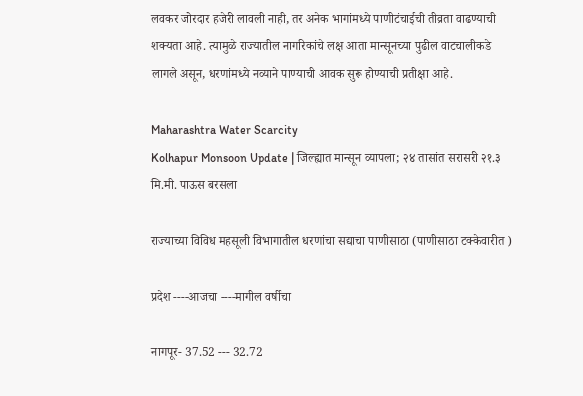लवकर जोरदार हजेरी लावली नाही, तर अनेक भागांमध्ये पाणीटंचाईची तीव्रता वाढण्याची शक्यता आहे. त्यामुळे राज्यातील नागरिकांचे लक्ष आता मान्सूनच्या पुढील वाटचालीकडे लागले असून, धरणांमध्ये नव्याने पाण्याची आवक सुरू होण्याची प्रतीक्षा आहे.

Maharashtra Water Scarcity
Kolhapur Monsoon Update | जिल्ह्यात मान्सून व्यापला; २४ तासांत सरासरी २१.३ मि.मी. पाऊस बरसला

राज्याच्या विविध महसूली विभागातील धरणांचा सद्याचा पाणीसाठा (पाणीसाठा टक्केवारीत )

प्रदेश ----आजचा ----मागील वर्षीचा

नागपूर- 37.52 --- 32.72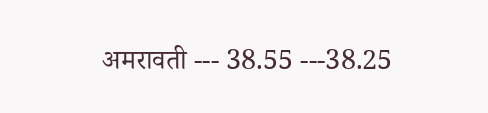अमरावती --- 38.55 ---38.25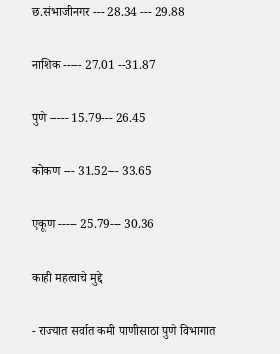छ.संभाजीनगर --- 28.34 --- 29.88

नाशिक ----- 27.01 --31.87

पुणे ----- 15.79--- 26.45

कोकण --- 31.52--- 33.65

एकूण ----- 25.79--- 30.36

काही महत्वाचे मुद्दे

- राज्यात सर्वात कमी पाणीसाठा पुणे विभागात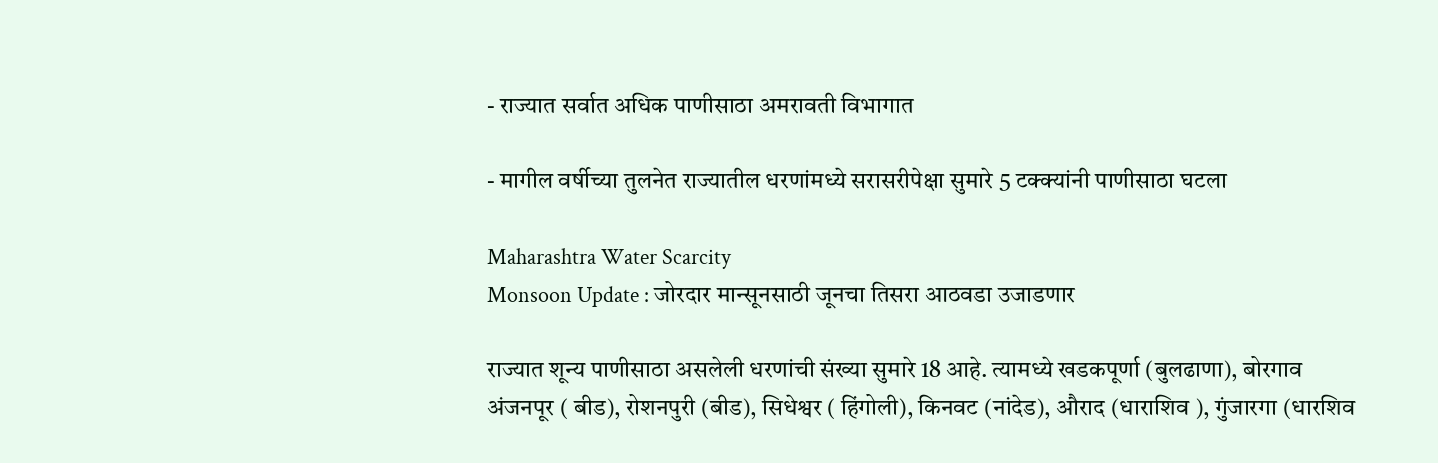- राज्यात सर्वात अधिक पाणीसाठा अमरावती विभागात

- मागील वर्षीच्या तुलनेत राज्यातील धरणांमध्ये सरासरीपेक्षा सुमारे 5 टक्क्यांनी पाणीसाठा घटला

Maharashtra Water Scarcity
Monsoon Update : जोरदार मान्सूनसाठी जूनचा तिसरा आठवडा उजाडणार

राज्यात शून्य पाणीसाठा असलेली धरणांची संख्या सुमारे 18 आहे. त्यामध्ये खडकपूर्णा (बुलढाणा), बोरगाव अंजनपूर ( बीड), रोशनपुरी (बीड), सिधेश्वर ( हिंगोली), किनवट (नांदेड), औराद (धाराशिव ), गुंजारगा (धारशिव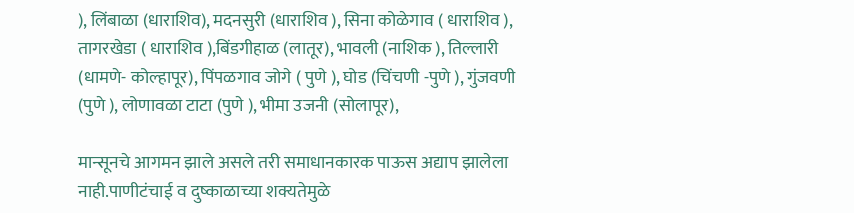), लिंबाळा (धाराशिव), मदनसुरी (धाराशिव ), सिना कोळेगाव ( धाराशिव ), तागरखेडा ( धाराशिव ),बिंडगीहाळ (लातूर), भावली (नाशिक ), तिल्लारी (धामणे- कोल्हापूर), पिंपळगाव जोगे ( पुणे ), घोड (चिंचणी -पुणे ), गुंजवणी (पुणे ), लोणावळा टाटा (पुणे ), भीमा उजनी (सोलापूर),

मान्सूनचे आगमन झाले असले तरी समाधानकारक पाऊस अद्याप झालेला नाही.पाणीटंचाई व दुष्काळाच्या शक्यतेमुळे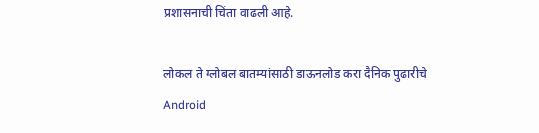प्रशासनाची चिंता वाढली आहे.

लोकल ते ग्लोबल बातम्यांसाठी डाऊनलोड करा दैनिक पुढारीचे Android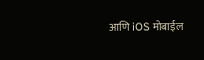आणि iOS मोबाईल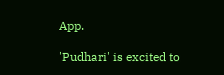App.

'Pudhari' is excited to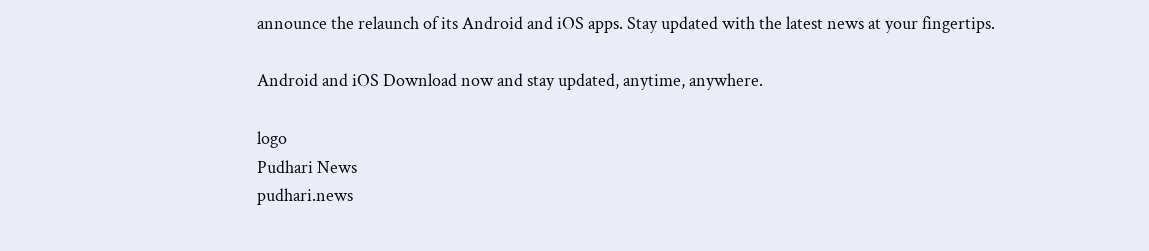announce the relaunch of its Android and iOS apps. Stay updated with the latest news at your fingertips.

Android and iOS Download now and stay updated, anytime, anywhere.

logo
Pudhari News
pudhari.news